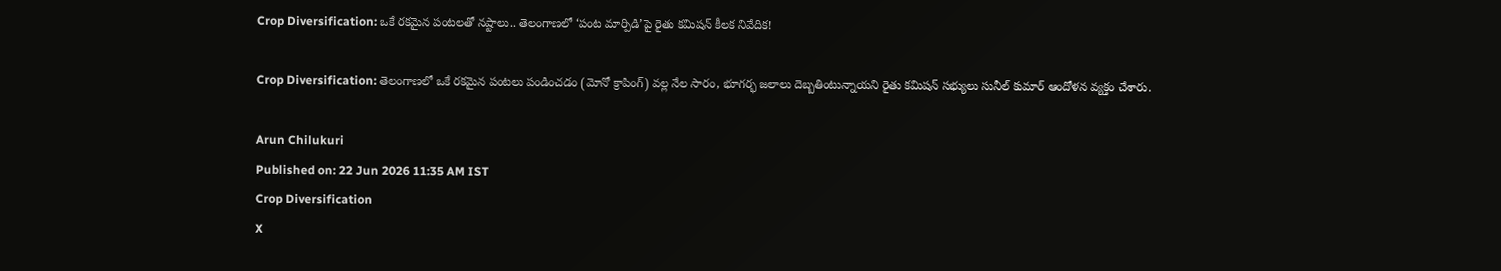Crop Diversification: ఒకే రకమైన పంటలతో నష్టాలు.. తెలంగాణలో ‘పంట మార్పిడి’పై రైతు కమిషన్ కీలక నివేదిక!

Crop Diversification: తెలంగాణలో ఒకే రకమైన పంటలు పండించడం (మోనో క్రాపింగ్) వల్ల నేల సారం, భూగర్భ జలాలు దెబ్బతింటున్నాయని రైతు కమిషన్ సభ్యులు సునీల్ కుమార్ ఆందోళన వ్యక్తం చేశారు.

Arun Chilukuri
Published on: 22 Jun 2026 11:35 AM IST
Crop Diversification
X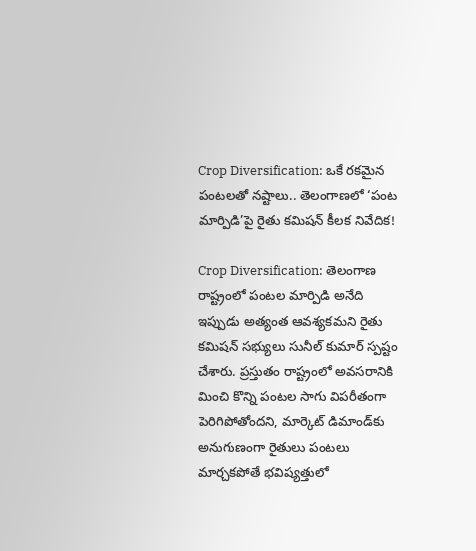Crop Diversification: ఒకే రకమైన పంటలతో నష్టాలు.. తెలంగాణలో ‘పంట మార్పిడి’పై రైతు కమిషన్ కీలక నివేదిక!

Crop Diversification: తెలంగాణ రాష్ట్రంలో పంటల మార్పిడి అనేది ఇప్పుడు అత్యంత ఆవశ్యకమని రైతు కమిషన్ సభ్యులు సునీల్ కుమార్ స్పష్టం చేశారు. ప్రస్తుతం రాష్ట్రంలో అవసరానికి మించి కొన్ని పంటల సాగు విపరీతంగా పెరిగిపోతోందని, మార్కెట్ డిమాండ్‌కు అనుగుణంగా రైతులు పంటలు మార్చకపోతే భవిష్యత్తులో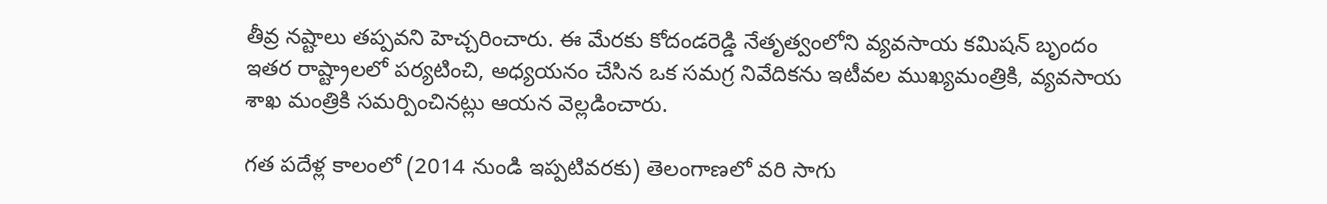తీవ్ర నష్టాలు తప్పవని హెచ్చరించారు. ఈ మేరకు కోదండరెడ్డి నేతృత్వంలోని వ్యవసాయ కమిషన్ బృందం ఇతర రాష్ట్రాలలో పర్యటించి, అధ్యయనం చేసిన ఒక సమగ్ర నివేదికను ఇటీవల ముఖ్యమంత్రికి, వ్యవసాయ శాఖ మంత్రికి సమర్పించినట్లు ఆయన వెల్లడించారు.

గత పదేళ్ల కాలంలో (2014 నుండి ఇప్పటివరకు) తెలంగాణలో వరి సాగు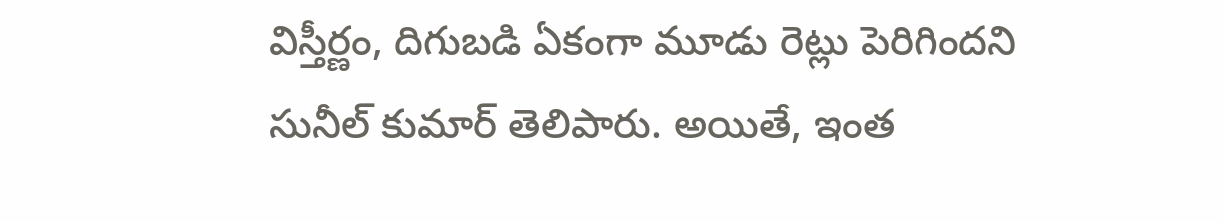విస్తీర్ణం, దిగుబడి ఏకంగా మూడు రెట్లు పెరిగిందని సునీల్ కుమార్ తెలిపారు. అయితే, ఇంత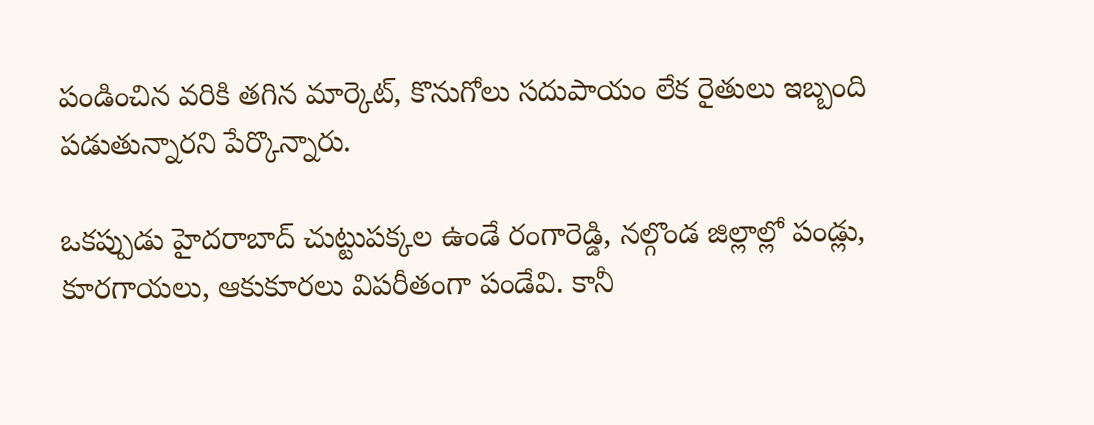పండించిన వరికి తగిన మార్కెట్, కొనుగోలు సదుపాయం లేక రైతులు ఇబ్బంది పడుతున్నారని పేర్కొన్నారు.

ఒకప్పుడు హైదరాబాద్ చుట్టుపక్కల ఉండే రంగారెడ్డి, నల్గొండ జిల్లాల్లో పండ్లు, కూరగాయలు, ఆకుకూరలు విపరీతంగా పండేవి. కానీ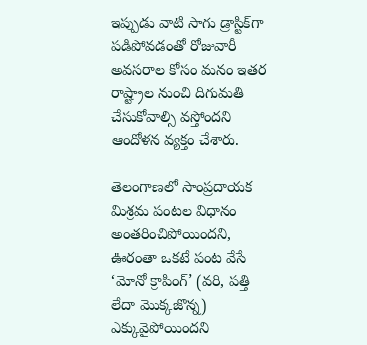ఇప్పుడు వాటి సాగు డ్రాస్టిక్‌గా పడిపోవడంతో రోజువారీ అవసరాల కోసం మనం ఇతర రాష్ట్రాల నుంచి దిగుమతి చేసుకోవాల్సి వస్తోందని ఆందోళన వ్యక్తం చేశారు.

తెలంగాణలో సాంప్రదాయక మిశ్రమ పంటల విధానం అంతరించిపోయిందని, ఊరంతా ఒకటే పంట వేసే ‘మోనో క్రాపింగ్’ (వరి, పత్తి లేదా మొక్కజొన్న) ఎక్కువైపోయిందని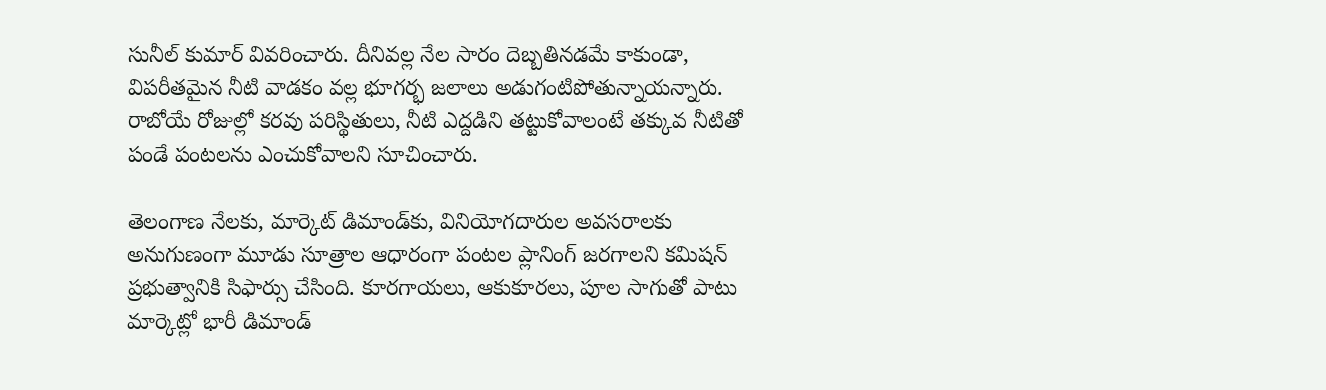సునీల్ కుమార్ వివరించారు. దీనివల్ల నేల సారం దెబ్బతినడమే కాకుండా, విపరీతమైన నీటి వాడకం వల్ల భూగర్భ జలాలు అడుగంటిపోతున్నాయన్నారు. రాబోయే రోజుల్లో కరవు పరిస్థితులు, నీటి ఎద్దడిని తట్టుకోవాలంటే తక్కువ నీటితో పండే పంటలను ఎంచుకోవాలని సూచించారు.

తెలంగాణ నేలకు, మార్కెట్ డిమాండ్‌కు, వినియోగదారుల అవసరాలకు అనుగుణంగా మూడు సూత్రాల ఆధారంగా పంటల ప్లానింగ్ జరగాలని కమిషన్ ప్రభుత్వానికి సిఫార్సు చేసింది. కూరగాయలు, ఆకుకూరలు, పూల సాగుతో పాటు మార్కెట్లో భారీ డిమాండ్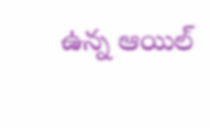ఉన్న ఆయిల్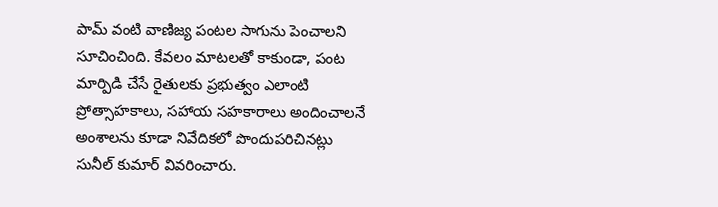పామ్ వంటి వాణిజ్య పంటల సాగును పెంచాలని సూచించింది. కేవలం మాటలతో కాకుండా, పంట మార్పిడి చేసే రైతులకు ప్రభుత్వం ఎలాంటి ప్రోత్సాహకాలు, సహాయ సహకారాలు అందించాలనే అంశాలను కూడా నివేదికలో పొందుపరిచినట్లు సునీల్ కుమార్ వివరించారు.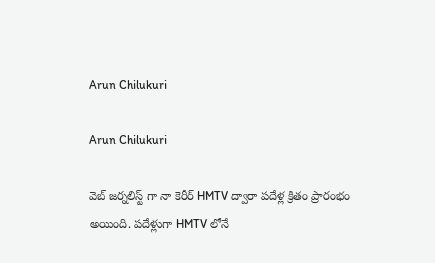Arun Chilukuri

Arun Chilukuri

వెబ్ జర్నలిస్ట్ గా నా కెరీర్ HMTV ద్వారా పదేళ్ల క్రితం ప్రారంభం అయింది. పదేళ్లుగా HMTV లోనే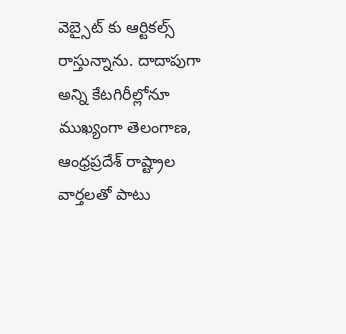వెబ్సైట్ కు ఆర్టికల్స్ రాస్తున్నాను. దాదాపుగా అన్ని కేటగిరీల్లోనూ ముఖ్యంగా తెలంగాణ, ఆంధ్రప్రదేశ్ రాష్ట్రాల వార్తలతో పాటు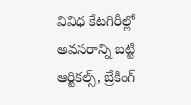వివిధ కేటగిరీల్లో అవసరాన్ని బట్టి ఆర్టికల్స్, బ్రేకింగ్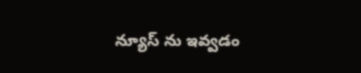న్యూస్ ను ఇవ్వడం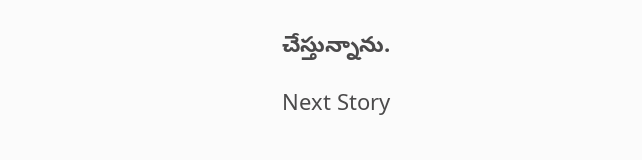చేస్తున్నాను.

Next Story